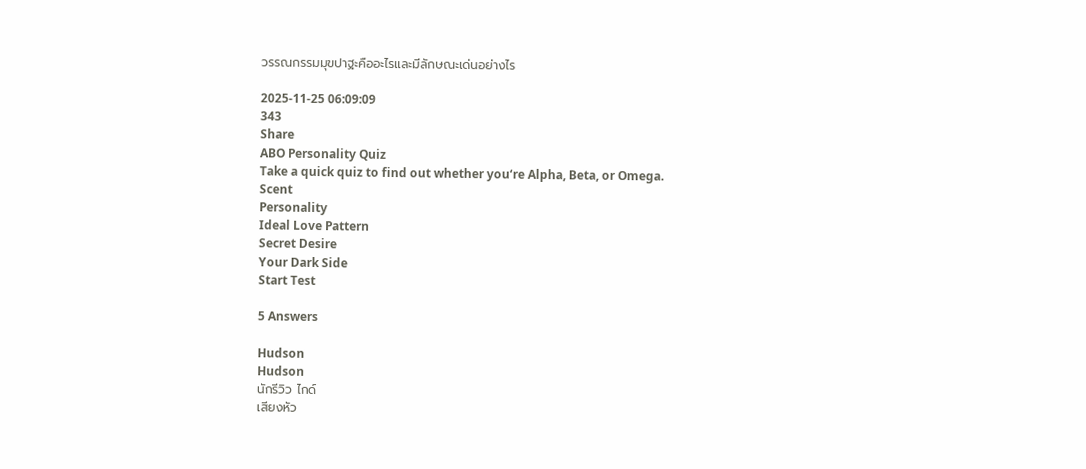วรรณกรรมมุขปาฐะคืออะไรและมีลักษณะเด่นอย่างไร

2025-11-25 06:09:09
343
Share
ABO Personality Quiz
Take a quick quiz to find out whether you‘re Alpha, Beta, or Omega.
Scent
Personality
Ideal Love Pattern
Secret Desire
Your Dark Side
Start Test

5 Answers

Hudson
Hudson
นักรีวิว ไกด์
เสียงหัว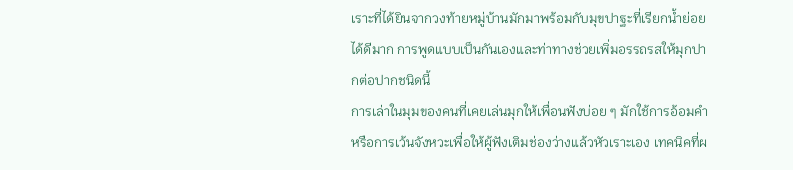เราะที่ได้ยินจากวงท้ายหมู่บ้านมักมาพร้อมกับมุขปาฐะที่เรียกน้ำย่อยได้ดีมาก การพูดแบบเป็นกันเองและท่าทางช่วยเพิ่มอรรถรสให้มุกปากต่อปากชนิดนี้
การเล่าในมุมของคนที่เคยเล่นมุกให้เพื่อนฟังบ่อย ๆ มักใช้การอ้อมคำหรือการเว้นจังหวะเพื่อให้ผู้ฟังเติมช่องว่างแล้วหัวเราะเอง เทคนิคที่ผ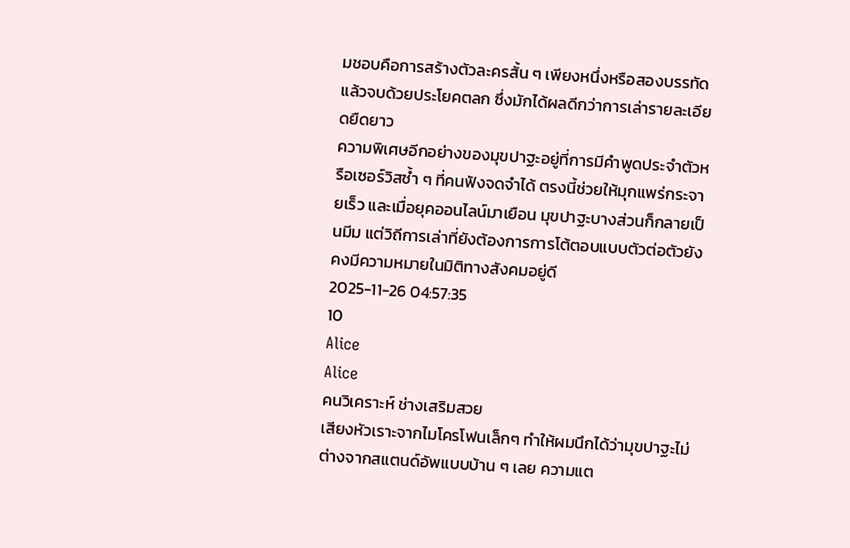มชอบคือการสร้างตัวละครสั้น ๆ เพียงหนึ่งหรือสองบรรทัดแล้วจบด้วยประโยคตลก ซึ่งมักได้ผลดีกว่าการเล่ารายละเอียดยืดยาว
ความพิเศษอีกอย่างของมุขปาฐะอยู่ที่การมีคำพูดประจำตัวหรือเซอร์วิสซ้ำ ๆ ที่คนฟังจดจำได้ ตรงนี้ช่วยให้มุกแพร่กระจายเร็ว และเมื่อยุคออนไลน์มาเยือน มุขปาฐะบางส่วนก็กลายเป็นมีม แต่วิถีการเล่าที่ยังต้องการการโต้ตอบแบบตัวต่อตัวยังคงมีความหมายในมิติทางสังคมอยู่ดี
2025-11-26 04:57:35
10
Alice
Alice
คนวิเคราะห์ ช่างเสริมสวย
เสียงหัวเราะจากไมโครโฟนเล็กๆ ทำให้ผมนึกได้ว่ามุขปาฐะไม่ต่างจากสแตนด์อัพแบบบ้าน ๆ เลย ความแต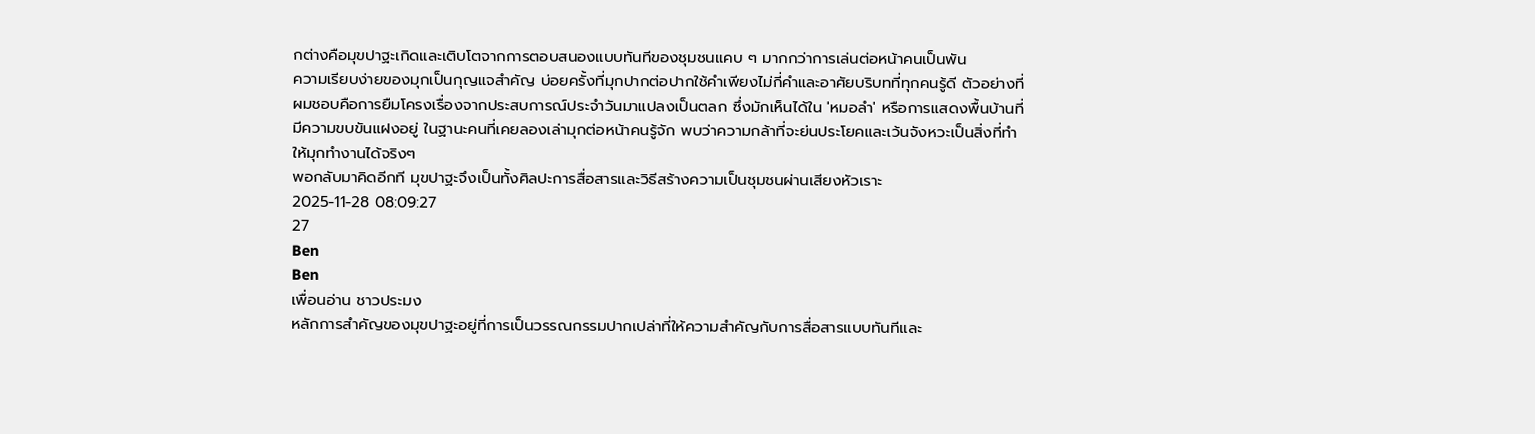กต่างคือมุขปาฐะเกิดและเติบโตจากการตอบสนองแบบทันทีของชุมชนแคบ ๆ มากกว่าการเล่นต่อหน้าคนเป็นพัน
ความเรียบง่ายของมุกเป็นกุญแจสำคัญ บ่อยครั้งที่มุกปากต่อปากใช้คำเพียงไม่กี่คำและอาศัยบริบทที่ทุกคนรู้ดี ตัวอย่างที่ผมชอบคือการยืมโครงเรื่องจากประสบการณ์ประจำวันมาแปลงเป็นตลก ซึ่งมักเห็นได้ใน 'หมอลำ' หรือการแสดงพื้นบ้านที่มีความขบขันแฝงอยู่ ในฐานะคนที่เคยลองเล่ามุกต่อหน้าคนรู้จัก พบว่าความกล้าที่จะย่นประโยคและเว้นจังหวะเป็นสิ่งที่ทำให้มุกทำงานได้จริงๆ
พอกลับมาคิดอีกที มุขปาฐะจึงเป็นทั้งศิลปะการสื่อสารและวิธีสร้างความเป็นชุมชนผ่านเสียงหัวเราะ
2025-11-28 08:09:27
27
Ben
Ben
เพื่อนอ่าน ชาวประมง
หลักการสำคัญของมุขปาฐะอยู่ที่การเป็นวรรณกรรมปากเปล่าที่ให้ความสำคัญกับการสื่อสารแบบทันทีและ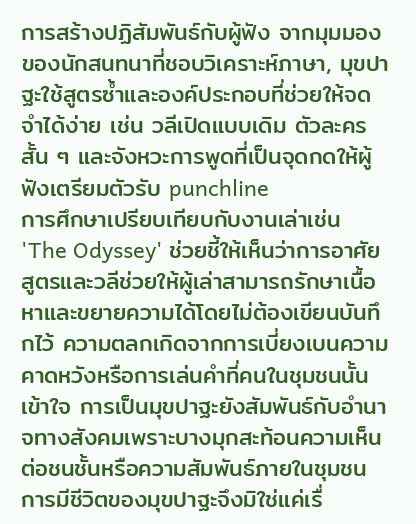การสร้างปฏิสัมพันธ์กับผู้ฟัง จากมุมมองของนักสนทนาที่ชอบวิเคราะห์ภาษา, มุขปาฐะใช้สูตรซ้ำและองค์ประกอบที่ช่วยให้จดจำได้ง่าย เช่น วลีเปิดแบบเดิม ตัวละครสั้น ๆ และจังหวะการพูดที่เป็นจุดกดให้ผู้ฟังเตรียมตัวรับ punchline
การศึกษาเปรียบเทียบกับงานเล่าเช่น 'The Odyssey' ช่วยชี้ให้เห็นว่าการอาศัยสูตรและวลีช่วยให้ผู้เล่าสามารถรักษาเนื้อหาและขยายความได้โดยไม่ต้องเขียนบันทึกไว้ ความตลกเกิดจากการเบี่ยงเบนความคาดหวังหรือการเล่นคำที่คนในชุมชนนั้นเข้าใจ การเป็นมุขปาฐะยังสัมพันธ์กับอำนาจทางสังคมเพราะบางมุกสะท้อนความเห็นต่อชนชั้นหรือความสัมพันธ์ภายในชุมชน
การมีชีวิตของมุขปาฐะจึงมิใช่แค่เรื่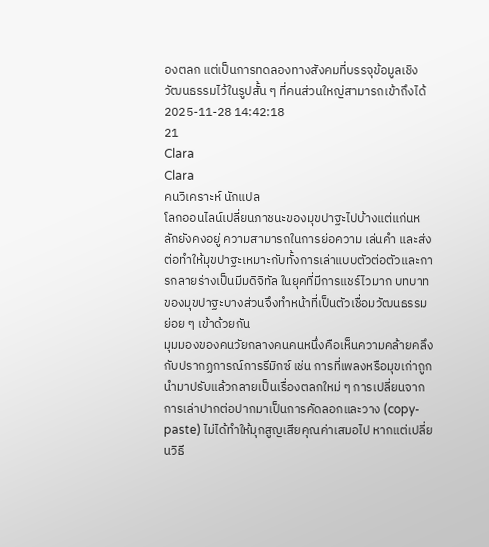องตลก แต่เป็นการทดลองทางสังคมที่บรรจุข้อมูลเชิงวัฒนธรรมไว้ในรูปสั้น ๆ ที่คนส่วนใหญ่สามารถเข้าถึงได้
2025-11-28 14:42:18
21
Clara
Clara
คนวิเคราะห์ นักแปล
โลกออนไลน์เปลี่ยนภาชนะของมุขปาฐะไปบ้างแต่แก่นหลักยังคงอยู่ ความสามารถในการย่อความ เล่นคำ และส่งต่อทำให้มุขปาฐะเหมาะกับทั้งการเล่าแบบตัวต่อตัวและการกลายร่างเป็นมีมดิจิทัล ในยุคที่มีการแชร์ไวมาก บทบาทของมุขปาฐะบางส่วนจึงทำหน้าที่เป็นตัวเชื่อมวัฒนธรรมย่อย ๆ เข้าด้วยกัน
มุมมองของคนวัยกลางคนคนหนึ่งคือเห็นความคล้ายคลึงกับปรากฏการณ์การรีมิกซ์ เช่น การที่เพลงหรือมุขเก่าถูกนำมาปรับแล้วกลายเป็นเรื่องตลกใหม่ ๆ การเปลี่ยนจากการเล่าปากต่อปากมาเป็นการคัดลอกและวาง (copy-paste) ไม่ได้ทำให้มุกสูญเสียคุณค่าเสมอไป หากแต่เปลี่ยนวิธี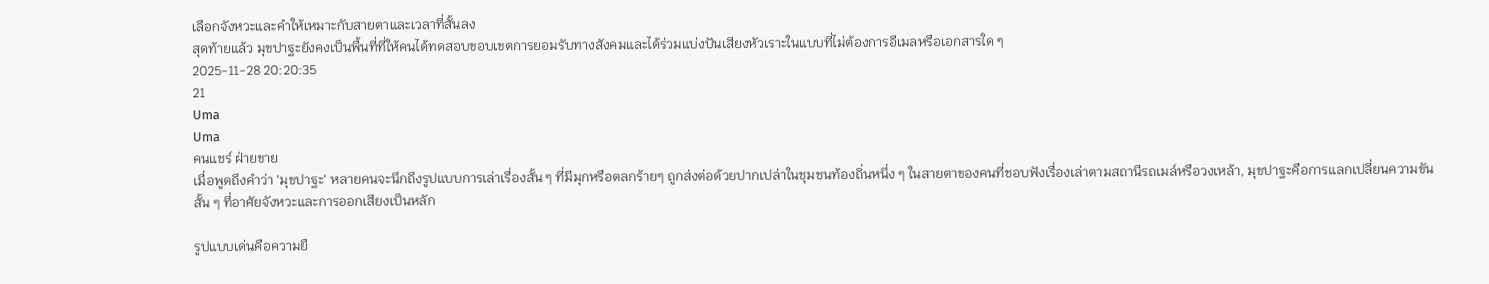เลือกจังหวะและคำให้เหมาะกับสายตาและเวลาที่สั้นลง
สุดท้ายแล้ว มุขปาฐะยังคงเป็นพื้นที่ที่ให้คนได้ทดสอบขอบเขตการยอมรับทางสังคมและได้ร่วมแบ่งปันเสียงหัวเราะในแบบที่ไม่ต้องการอีเมลหรือเอกสารใด ๆ
2025-11-28 20:20:35
21
Uma
Uma
คนแชร์ ฝ่ายขาย
เมื่อพูดถึงคำว่า 'มุขปาฐะ' หลายคนจะนึกถึงรูปแบบการเล่าเรื่องสั้น ๆ ที่มีมุกหรือตลกร้ายๆ ถูกส่งต่อด้วยปากเปล่าในชุมชนท้องถิ่นหนึ่ง ๆ ในสายตาของคนที่ชอบฟังเรื่องเล่าตามสถานีรถเมล์หรือวงเหล้า, มุขปาฐะคือการแลกเปลี่ยนความขันสั้น ๆ ที่อาศัยจังหวะและการออกเสียงเป็นหลัก

รูปแบบเด่นคือความยื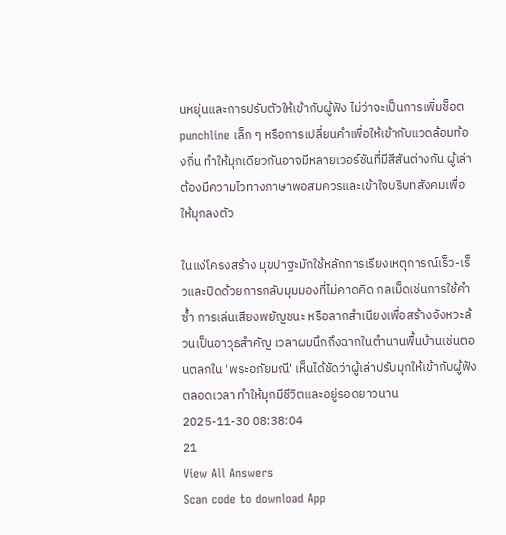นหยุ่นและการปรับตัวให้เข้ากับผู้ฟัง ไม่ว่าจะเป็นการเพิ่มช็อต punchline เล็ก ๆ หรือการเปลี่ยนคำเพื่อให้เข้ากับแวดล้อมท้องถิ่น ทำให้มุกเดียวกันอาจมีหลายเวอร์ชันที่มีสีสันต่างกัน ผู้เล่าต้องมีความไวทางภาษาพอสมควรและเข้าใจบริบทสังคมเพื่อให้มุกลงตัว

ในแง่โครงสร้าง มุขปาฐะมักใช้หลักการเรียงเหตุการณ์เร็ว-เร็วและปิดด้วยการกลับมุมมองที่ไม่คาดคิด กลเม็ดเช่นการใช้คำซ้ำ การเล่นเสียงพยัญชนะ หรือลากสำเนียงเพื่อสร้างจังหวะล้วนเป็นอาวุธสำคัญ เวลาผมนึกถึงฉากในตำนานพื้นบ้านเช่นตอนตลกใน 'พระอภัยมณี' เห็นได้ชัดว่าผู้เล่าปรับมุกให้เข้ากับผู้ฟังตลอดเวลา ทำให้มุกมีชีวิตและอยู่รอดยาวนาน
2025-11-30 08:38:04
21
View All Answers
Scan code to download App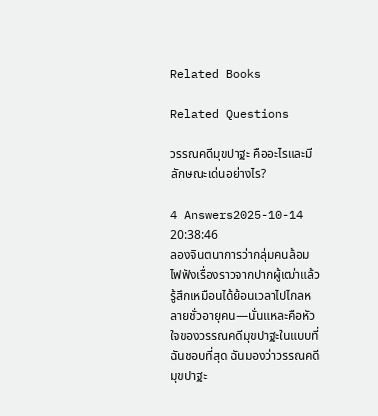Related Books

Related Questions

วรรณคดีมุขปาฐะ คืออะไรและมีลักษณะเด่นอย่างไร?

4 Answers2025-10-14 20:38:46
ลองจินตนาการว่ากลุ่มคนล้อมไฟฟังเรื่องราวจากปากผู้เฒ่าแล้วรู้สึกเหมือนได้ย้อนเวลาไปไกลหลายชั่วอายุคน—นั่นแหละคือหัวใจของวรรณคดีมุขปาฐะในแบบที่ฉันชอบที่สุด ฉันมองว่าวรรณคดีมุขปาฐะ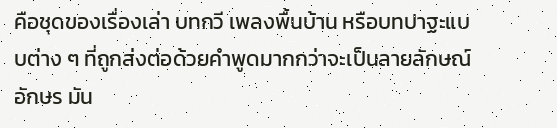คือชุดของเรื่องเล่า บทกวี เพลงพื้นบ้าน หรือบทปาฐะแบบต่าง ๆ ที่ถูกส่งต่อด้วยคำพูดมากกว่าจะเป็นลายลักษณ์อักษร มัน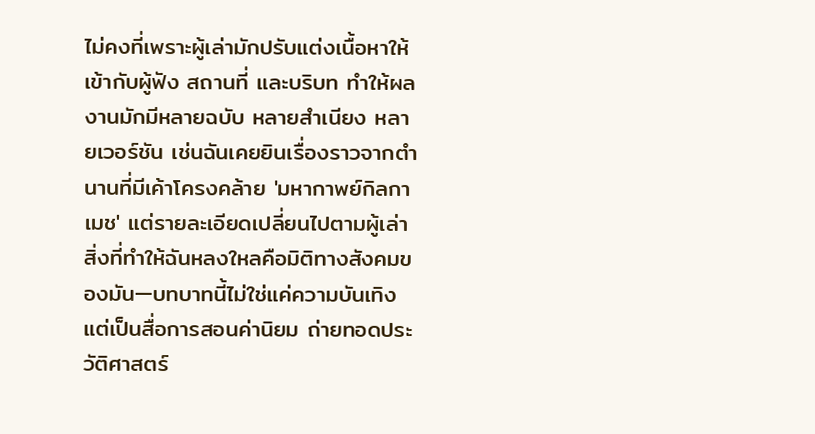ไม่คงที่เพราะผู้เล่ามักปรับแต่งเนื้อหาให้เข้ากับผู้ฟัง สถานที่ และบริบท ทำให้ผลงานมักมีหลายฉบับ หลายสำเนียง หลายเวอร์ชัน เช่นฉันเคยยินเรื่องราวจากตำนานที่มีเค้าโครงคล้าย 'มหากาพย์กิลกาเมช' แต่รายละเอียดเปลี่ยนไปตามผู้เล่า สิ่งที่ทำให้ฉันหลงใหลคือมิติทางสังคมของมัน—บทบาทนี้ไม่ใช่แค่ความบันเทิง แต่เป็นสื่อการสอนค่านิยม ถ่ายทอดประวัติศาสตร์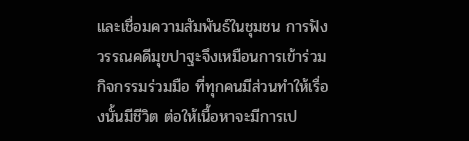และเชื่อมความสัมพันธ์ในชุมชน การฟังวรรณคดีมุขปาฐะจึงเหมือนการเข้าร่วมกิจกรรมร่วมมือ ที่ทุกคนมีส่วนทำให้เรื่องนั้นมีชีวิต ต่อให้เนื้อหาจะมีการเป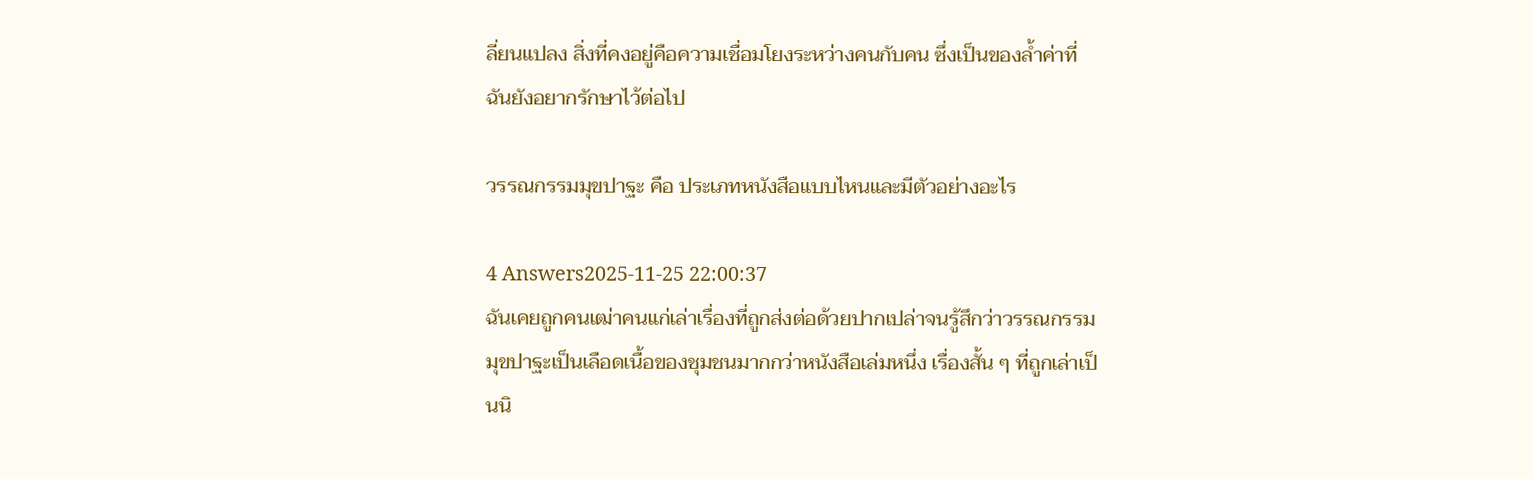ลี่ยนแปลง สิ่งที่คงอยู่คือความเชื่อมโยงระหว่างคนกับคน ซึ่งเป็นของล้ำค่าที่ฉันยังอยากรักษาไว้ต่อไป

วรรณกรรมมุขปาฐะ คือ ประเภทหนังสือแบบไหนและมีตัวอย่างอะไร

4 Answers2025-11-25 22:00:37
ฉันเคยถูกคนเฒ่าคนแก่เล่าเรื่องที่ถูกส่งต่อด้วยปากเปล่าจนรู้สึกว่าวรรณกรรมมุขปาฐะเป็นเลือดเนื้อของชุมชนมากกว่าหนังสือเล่มหนึ่ง เรื่องสั้น ๆ ที่ถูกเล่าเป็นนิ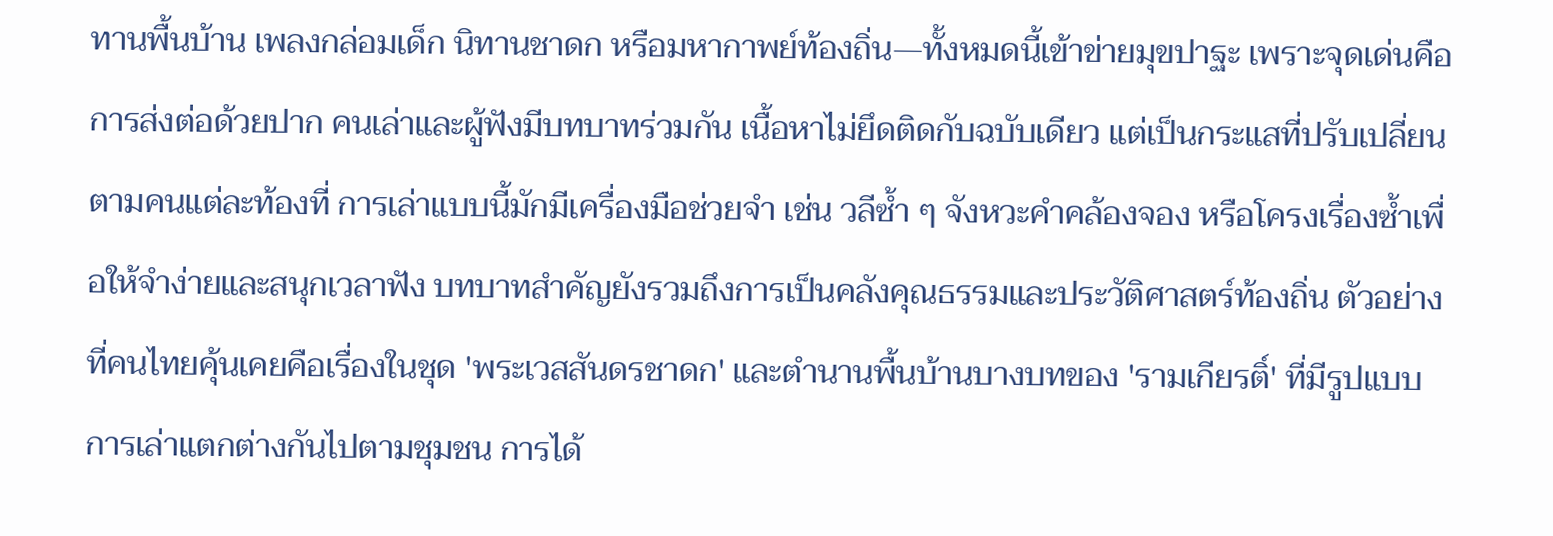ทานพื้นบ้าน เพลงกล่อมเด็ก นิทานชาดก หรือมหากาพย์ท้องถิ่น—ทั้งหมดนี้เข้าข่ายมุขปาฐะ เพราะจุดเด่นคือการส่งต่อด้วยปาก คนเล่าและผู้ฟังมีบทบาทร่วมกัน เนื้อหาไม่ยึดติดกับฉบับเดียว แต่เป็นกระแสที่ปรับเปลี่ยนตามคนแต่ละท้องที่ การเล่าแบบนี้มักมีเครื่องมือช่วยจำ เช่น วลีซ้ำ ๆ จังหวะคำคล้องจอง หรือโครงเรื่องซ้ำเพื่อให้จำง่ายและสนุกเวลาฟัง บทบาทสำคัญยังรวมถึงการเป็นคลังคุณธรรมและประวัติศาสตร์ท้องถิ่น ตัวอย่างที่คนไทยคุ้นเคยคือเรื่องในชุด 'พระเวสสันดรชาดก' และตำนานพื้นบ้านบางบทของ 'รามเกียรติ์' ที่มีรูปแบบการเล่าแตกต่างกันไปตามชุมชน การได้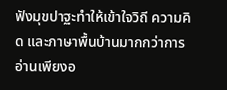ฟังมุขปาฐะทำให้เข้าใจวิถี ความคิด และภาษาพื้นบ้านมากกว่าการอ่านเพียงอ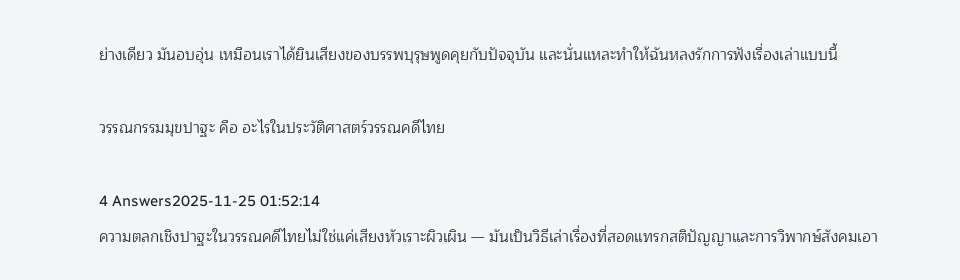ย่างเดียว มันอบอุ่น เหมือนเราได้ยินเสียงของบรรพบุรุษพูดคุยกับปัจจุบัน และนั่นแหละทำให้ฉันหลงรักการฟังเรื่องเล่าแบบนี้

วรรณกรรมมุขปาฐะ คือ อะไรในประวัติศาสตร์วรรณคดีไทย

4 Answers2025-11-25 01:52:14
ความตลกเชิงปาฐะในวรรณคดีไทยไม่ใช่แค่เสียงหัวเราะผิวเผิน — มันเป็นวิธีเล่าเรื่องที่สอดแทรกสติปัญญาและการวิพากษ์สังคมเอา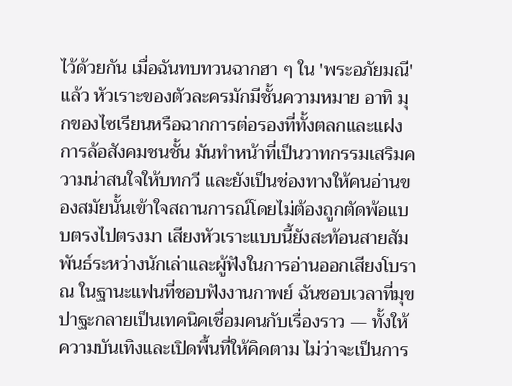ไว้ด้วยกัน เมื่อฉันทบทวนฉากฮา ๆ ใน 'พระอภัยมณี' แล้ว หัวเราะของตัวละครมักมีชั้นความหมาย อาทิ มุกของไซเรียนหรือฉากการต่อรองที่ทั้งตลกและแฝงการล้อสังคมชนชั้น มันทำหน้าที่เป็นวาทกรรมเสริมความน่าสนใจให้บทกวี และยังเป็นช่องทางให้คนอ่านของสมัยนั้นเข้าใจสถานการณ์โดยไม่ต้องถูกตัดพ้อแบบตรงไปตรงมา เสียงหัวเราะแบบนี้ยังสะท้อนสายสัมพันธ์ระหว่างนักเล่าและผู้ฟังในการอ่านออกเสียงโบราณ ในฐานะแฟนที่ชอบฟังงานกาพย์ ฉันชอบเวลาที่มุขปาฐะกลายเป็นเทคนิคเชื่อมคนกับเรื่องราว — ทั้งให้ความบันเทิงและเปิดพื้นที่ให้คิดตาม ไม่ว่าจะเป็นการ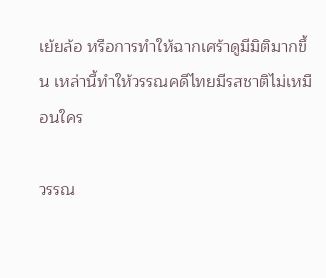เย้ยล้อ หรือการทำให้ฉากเศร้าดูมีมิติมากขึ้น เหล่านี้ทำให้วรรณคดีไทยมีรสชาติไม่เหมือนใคร

วรรณ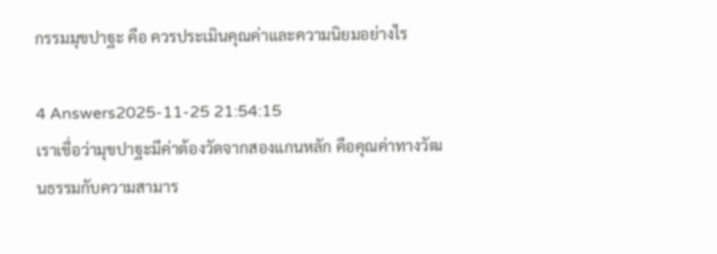กรรมมุขปาฐะ คือ ควรประเมินคุณค่าและความนิยมอย่างไร

4 Answers2025-11-25 21:54:15
เราเชื่อว่ามุขปาฐะมีค่าต้องวัดจากสองแกนหลัก คือคุณค่าทางวัฒนธรรมกับความสามาร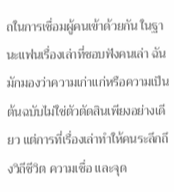ถในการเชื่อมผู้คนเข้าด้วยกัน ในฐานะแฟนเรื่องเล่าที่ชอบฟังคนเล่า ฉันมักมองว่าความเก่าแก่หรือความเป็นต้นฉบับไม่ใช่ตัวตัดสินเพียงอย่างเดียว แต่การที่เรื่องเล่าทำให้คนระลึกถึงวิถีชีวิต ความเชื่อ และจุด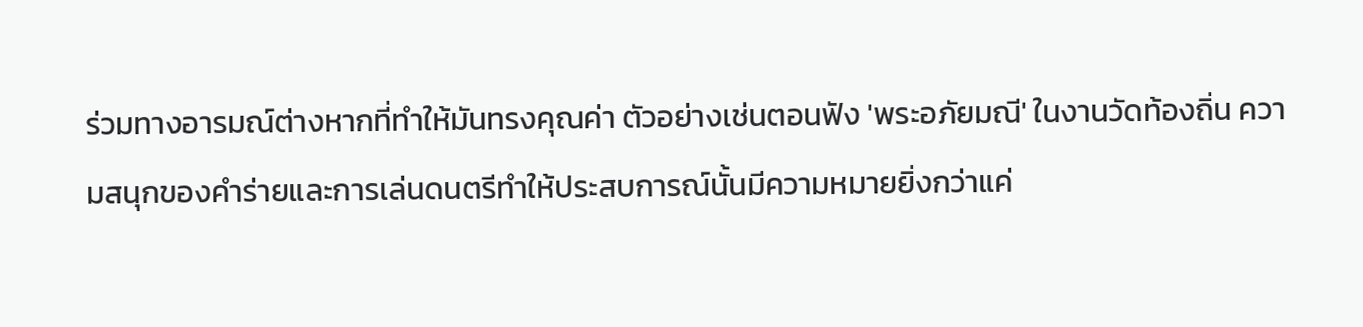ร่วมทางอารมณ์ต่างหากที่ทำให้มันทรงคุณค่า ตัวอย่างเช่นตอนฟัง 'พระอภัยมณี' ในงานวัดท้องถิ่น ความสนุกของคำร่ายและการเล่นดนตรีทำให้ประสบการณ์นั้นมีความหมายยิ่งกว่าแค่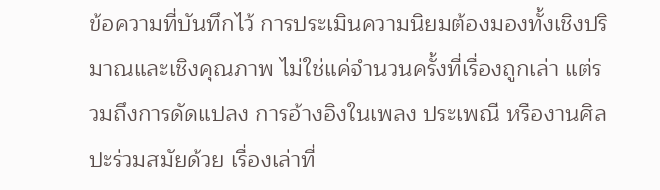ข้อความที่บันทึกไว้ การประเมินความนิยมต้องมองทั้งเชิงปริมาณและเชิงคุณภาพ ไม่ใช่แค่จำนวนครั้งที่เรื่องถูกเล่า แต่รวมถึงการดัดแปลง การอ้างอิงในเพลง ประเพณี หรืองานศิลปะร่วมสมัยด้วย เรื่องเล่าที่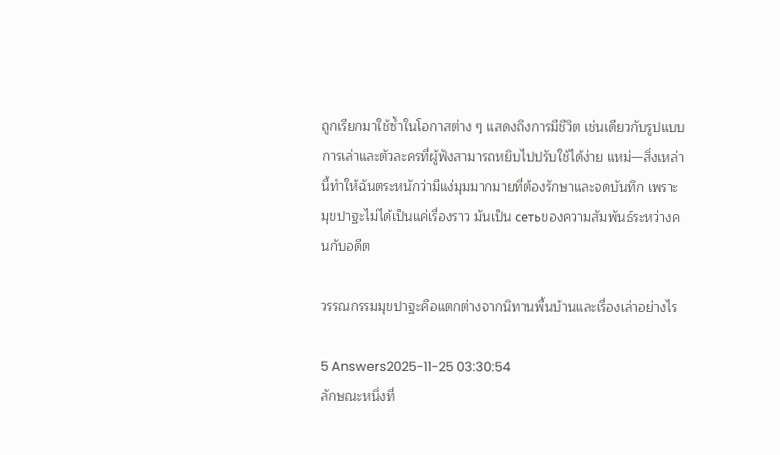ถูกเรียกมาใช้ซ้ำในโอกาสต่าง ๆ แสดงถึงการมีชีวิต เช่นเดียวกับรูปแบบการเล่าและตัวละครที่ผู้ฟังสามารถหยิบไปปรับใช้ได้ง่าย แหม่—สิ่งเหล่านี้ทำให้ฉันตระหนักว่ามีแง่มุมมากมายที่ต้องรักษาและจดบันทึก เพราะมุขปาฐะไม่ได้เป็นแค่เรื่องราว มันเป็น сетьของความสัมพันธ์ระหว่างคนกับอดีต

วรรณกรรมมุขปาฐะคือแตกต่างจากนิทานพื้นบ้านและเรื่องเล่าอย่างไร

5 Answers2025-11-25 03:30:54
ลักษณะหนึ่งที่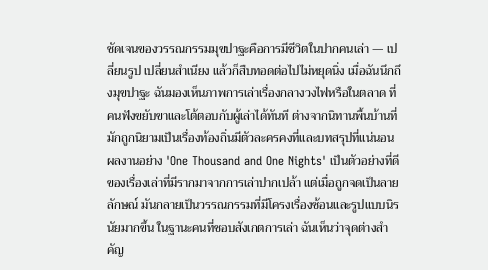ชัดเจนของวรรณกรรมมุขปาฐะคือการมีชีวิตในปากคนเล่า — เปลี่ยนรูป เปลี่ยนสำเนียง แล้วก็สืบทอดต่อไปไม่หยุดนิ่ง เมื่อฉันนึกถึงมุขปาฐะ ฉันมองเห็นภาพการเล่าเรื่องกลางวงไฟหรือในตลาด ที่คนฟังขยับขาและโต้ตอบกับผู้เล่าได้ทันที ต่างจากนิทานพื้นบ้านที่มักถูกนิยามเป็นเรื่องท้องถิ่นมีตัวละครคงที่และบทสรุปที่แน่นอน ผลงานอย่าง 'One Thousand and One Nights' เป็นตัวอย่างที่ดีของเรื่องเล่าที่มีรากมาจากการเล่าปากเปล้า แต่เมื่อถูกจดเป็นลายลักษณ์ มันกลายเป็นวรรณกรรมที่มีโครงเรื่องซ้อนและรูปแบบนิรนัยมากขึ้น ในฐานะคนที่ชอบสังเกตการเล่า ฉันเห็นว่าจุดต่างสำคัญ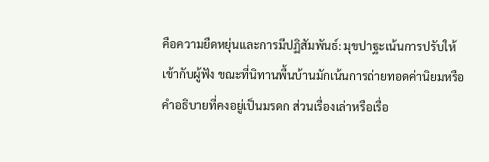คือความยืดหยุ่นและการมีปฏิสัมพันธ์: มุขปาฐะเน้นการปรับให้เข้ากับผู้ฟัง ขณะที่นิทานพื้นบ้านมักเน้นการถ่ายทอดค่านิยมหรือคำอธิบายที่คงอยู่เป็นมรดก ส่วนเรื่องเล่าหรือเรื่อ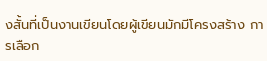งสั้นที่เป็นงานเขียนโดยผู้เขียนมักมีโครงสร้าง การเลือก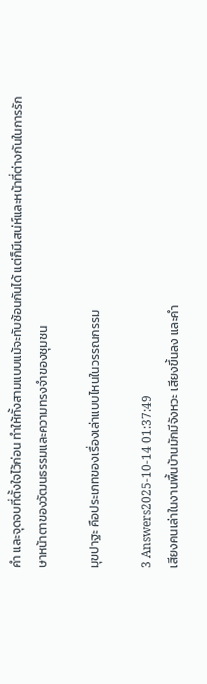คำ และจุดจบที่ตั้งใจไว้ก่อน ทำให้ทั้งสามแบบแม้จะทับซ้อนกันได้ แต่ก็มีเสน่ห์และหน้าที่ต่างกันในการรักษาหน้าตาของวัฒนธรรมและความทรงจำของชุมชน

มุขปาฐะ คือประเภทของเรื่องเล่าแบบไหนในวรรณกรรม

3 Answers2025-10-14 01:37:49
เสียงคนเล่าในงานพื้นบ้านมักมีจังหวะ เสียงขึ้นลง และคำ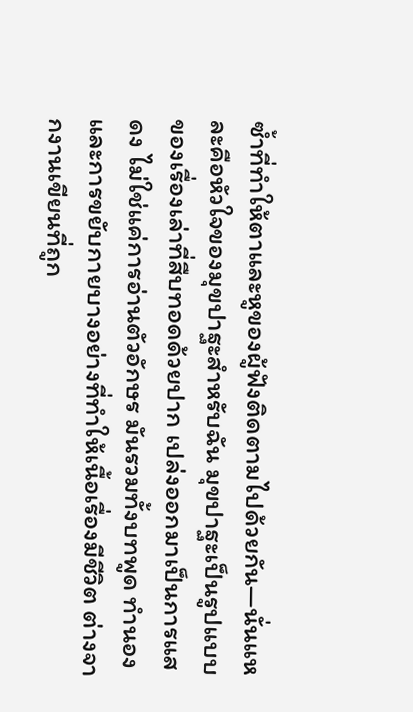ซ้ำที่ทำให้ตาและหูของผู้ฟังติดตามไปด้วยกัน—นั่นแหละคือหัวใจของมุขปาฐะสำหรับฉัน มุขปาฐะเป็นรูปแบบของเรื่องเล่าที่สืบทอดด้วยปาก เปล่งออกมาเป็นการแสดง ไม่ใช่แค่การอ่านตัวอักษร มันรวมทั้งบทพูด ทำนอง และการขยับกายบางอย่างที่ทำให้เนื้อเรื่องมีชีวิต ต่างจากงานเขียนที่ถูก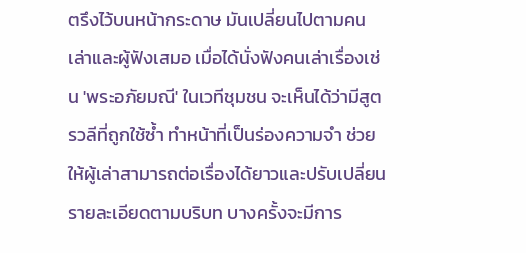ตรึงไว้บนหน้ากระดาษ มันเปลี่ยนไปตามคนเล่าและผู้ฟังเสมอ เมื่อได้นั่งฟังคนเล่าเรื่องเช่น 'พระอภัยมณี' ในเวทีชุมชน จะเห็นได้ว่ามีสูตรวลีที่ถูกใช้ซ้ำ ทำหน้าที่เป็นร่องความจำ ช่วยให้ผู้เล่าสามารถต่อเรื่องได้ยาวและปรับเปลี่ยนรายละเอียดตามบริบท บางครั้งจะมีการ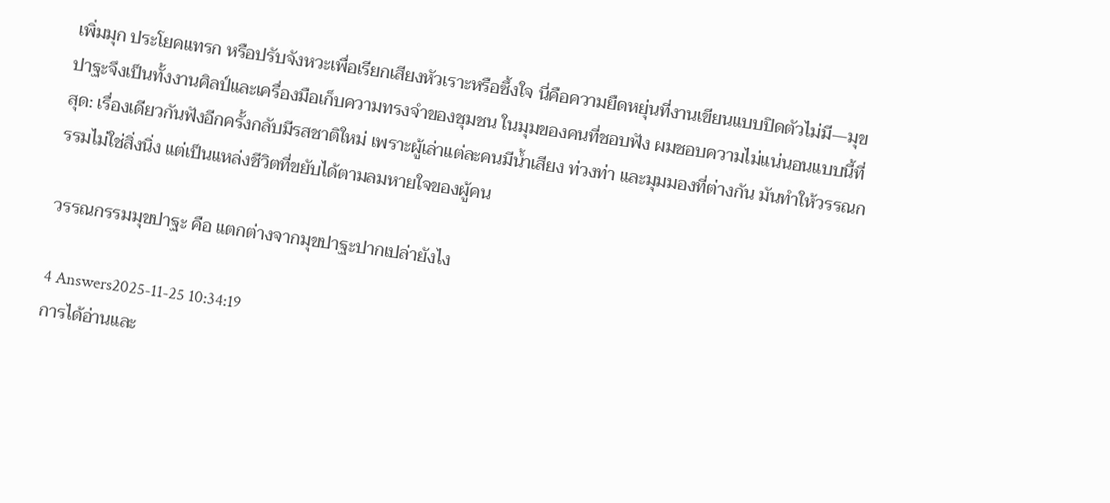เพิ่มมุก ประโยคแทรก หรือปรับจังหวะเพื่อเรียกเสียงหัวเราะหรือซึ้งใจ นี่คือความยืดหยุ่นที่งานเขียนแบบปิดตัวไม่มี—มุขปาฐะจึงเป็นทั้งงานศิลป์และเครื่องมือเก็บความทรงจำของชุมชน ในมุมของคนที่ชอบฟัง ผมชอบความไม่แน่นอนแบบนี้ที่สุด: เรื่องเดียวกันฟังอีกครั้งกลับมีรสชาติใหม่ เพราะผู้เล่าแต่ละคนมีน้ำเสียง ท่วงท่า และมุมมองที่ต่างกัน มันทำให้วรรณกรรมไม่ใช่สิ่งนิ่ง แต่เป็นแหล่งชีวิตที่ขยับได้ตามลมหายใจของผู้คน

วรรณกรรมมุขปาฐะ คือ แตกต่างจากมุขปาฐะปากเปล่ายังไง

4 Answers2025-11-25 10:34:19
การได้อ่านและ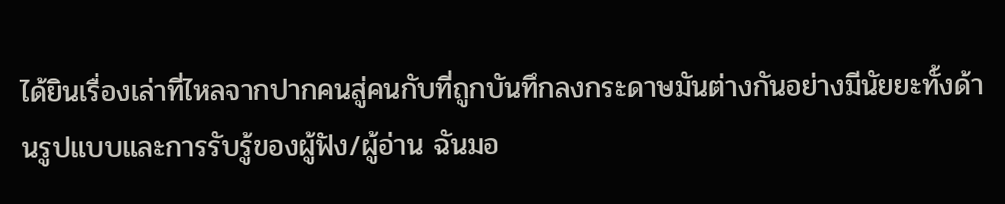ได้ยินเรื่องเล่าที่ไหลจากปากคนสู่คนกับที่ถูกบันทึกลงกระดาษมันต่างกันอย่างมีนัยยะทั้งด้านรูปแบบและการรับรู้ของผู้ฟัง/ผู้อ่าน ฉันมอ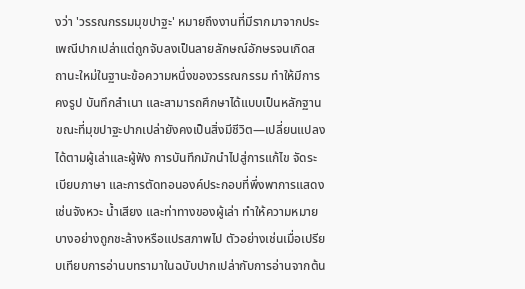งว่า 'วรรณกรรมมุขปาฐะ' หมายถึงงานที่มีรากมาจากประเพณีปากเปล่าแต่ถูกจับลงเป็นลายลักษณ์อักษรจนเกิดสถานะใหม่ในฐานะข้อความหนึ่งของวรรณกรรม ทำให้มีการคงรูป บันทึกสำเนา และสามารถศึกษาได้แบบเป็นหลักฐาน ขณะที่มุขปาฐะปากเปล่ายังคงเป็นสิ่งมีชีวิต—เปลี่ยนแปลงได้ตามผู้เล่าและผู้ฟัง การบันทึกมักนำไปสู่การแก้ไข จัดระเบียบภาษา และการตัดทอนองค์ประกอบที่พึ่งพาการแสดง เช่นจังหวะ น้ำเสียง และท่าทางของผู้เล่า ทำให้ความหมายบางอย่างถูกชะล้างหรือแปรสภาพไป ตัวอย่างเช่นเมื่อเปรียบเทียบการอ่านบทรามาในฉบับปากเปล่ากับการอ่านจากต้น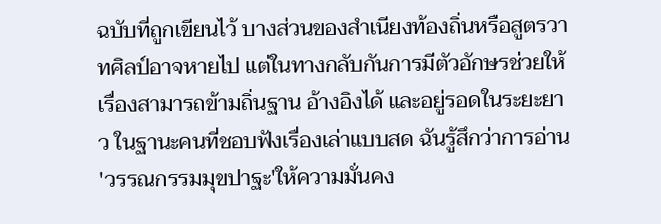ฉบับที่ถูกเขียนไว้ บางส่วนของสำเนียงท้องถิ่นหรือสูตรวาทศิลป์อาจหายไป แต่ในทางกลับกันการมีตัวอักษรช่วยให้เรื่องสามารถข้ามถิ่นฐาน อ้างอิงได้ และอยู่รอดในระยะยาว ในฐานะคนที่ชอบฟังเรื่องเล่าแบบสด ฉันรู้สึกว่าการอ่าน 'วรรณกรรมมุขปาฐะ'ให้ความมั่นคง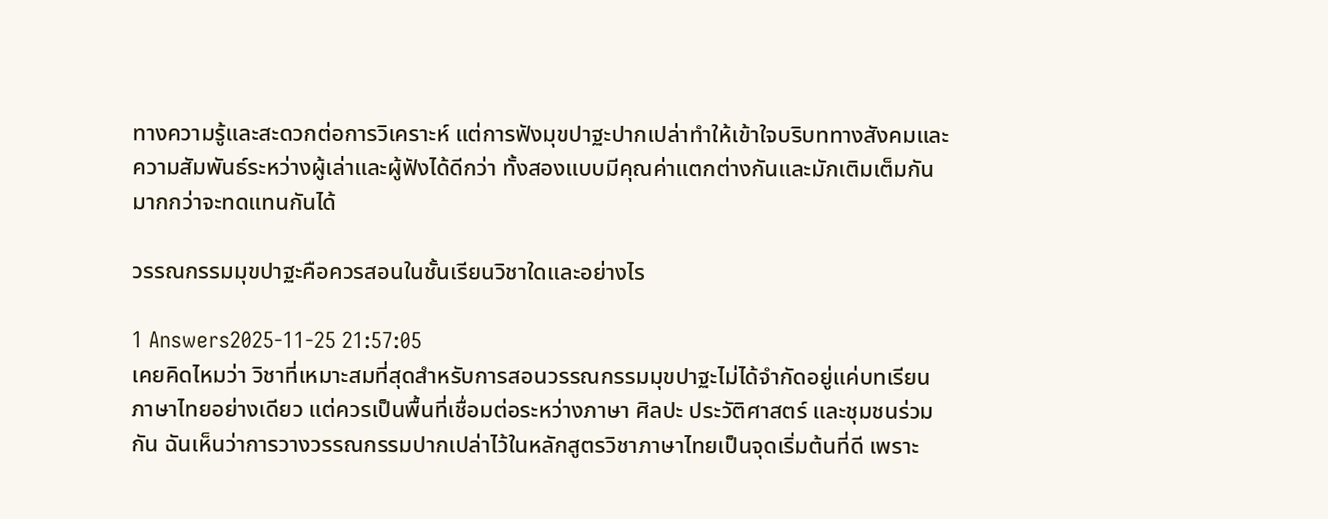ทางความรู้และสะดวกต่อการวิเคราะห์ แต่การฟังมุขปาฐะปากเปล่าทำให้เข้าใจบริบททางสังคมและความสัมพันธ์ระหว่างผู้เล่าและผู้ฟังได้ดีกว่า ทั้งสองแบบมีคุณค่าแตกต่างกันและมักเติมเต็มกันมากกว่าจะทดแทนกันได้

วรรณกรรมมุขปาฐะคือควรสอนในชั้นเรียนวิชาใดและอย่างไร

1 Answers2025-11-25 21:57:05
เคยคิดไหมว่า วิชาที่เหมาะสมที่สุดสำหรับการสอนวรรณกรรมมุขปาฐะไม่ได้จำกัดอยู่แค่บทเรียนภาษาไทยอย่างเดียว แต่ควรเป็นพื้นที่เชื่อมต่อระหว่างภาษา ศิลปะ ประวัติศาสตร์ และชุมชนร่วมกัน ฉันเห็นว่าการวางวรรณกรรมปากเปล่าไว้ในหลักสูตรวิชาภาษาไทยเป็นจุดเริ่มต้นที่ดี เพราะ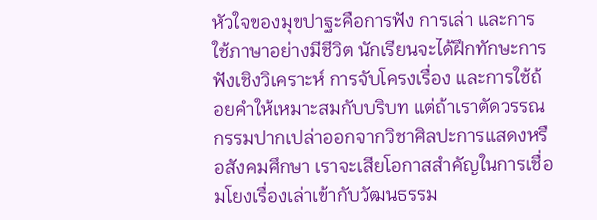หัวใจของมุขปาฐะคือการฟัง การเล่า และการใช้ภาษาอย่างมีชีวิต นักเรียนจะได้ฝึกทักษะการฟังเชิงวิเคราะห์ การจับโครงเรื่อง และการใช้ถ้อยคำให้เหมาะสมกับบริบท แต่ถ้าเราตัดวรรณกรรมปากเปล่าออกจากวิชาศิลปะการแสดงหรือสังคมศึกษา เราจะเสียโอกาสสำคัญในการเชื่อมโยงเรื่องเล่าเข้ากับวัฒนธรรม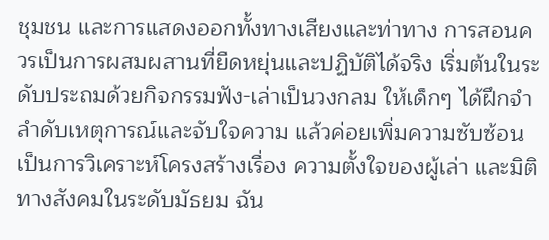ชุมชน และการแสดงออกทั้งทางเสียงและท่าทาง การสอนควรเป็นการผสมผสานที่ยืดหยุ่นและปฏิบัติได้จริง เริ่มต้นในระดับประถมด้วยกิจกรรมฟัง-เล่าเป็นวงกลม ให้เด็กๆ ได้ฝึกจำลำดับเหตุการณ์และจับใจความ แล้วค่อยเพิ่มความซับซ้อนเป็นการวิเคราะห์โครงสร้างเรื่อง ความตั้งใจของผู้เล่า และมิติทางสังคมในระดับมัธยม ฉัน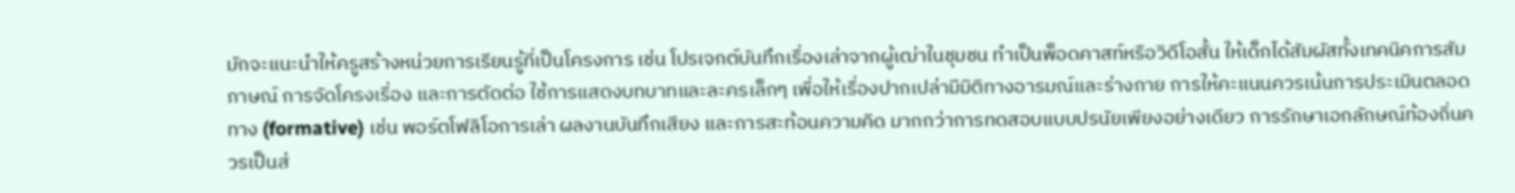มักจะแนะนำให้ครูสร้างหน่วยการเรียนรู้ที่เป็นโครงการ เช่น โปรเจกต์บันทึกเรื่องเล่าจากผู้เฒ่าในชุมชน ทำเป็นพ็อดคาสท์หรือวิดีโอสั้น ให้เด็กได้สัมผัสทั้งเทคนิคการสัมภาษณ์ การจัดโครงเรื่อง และการตัดต่อ ใช้การแสดงบทบาทและละครเล็กๆ เพื่อให้เรื่องปากเปล่ามีมิติทางอารมณ์และร่างกาย การให้คะแนนควรเน้นการประเมินตลอดทาง (formative) เช่น พอร์ตโฟลิโอการเล่า ผลงานบันทึกเสียง และการสะท้อนความคิด มากกว่าการทดสอบแบบปรนัยเพียงอย่างเดียว การรักษาเอกลักษณ์ท้องถิ่นควรเป็นส่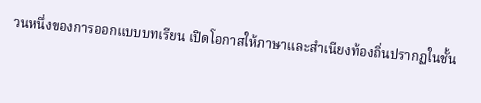วนหนึ่งของการออกแบบบทเรียน เปิดโอกาสให้ภาษาและสำเนียงท้องถิ่นปรากฏในชั้น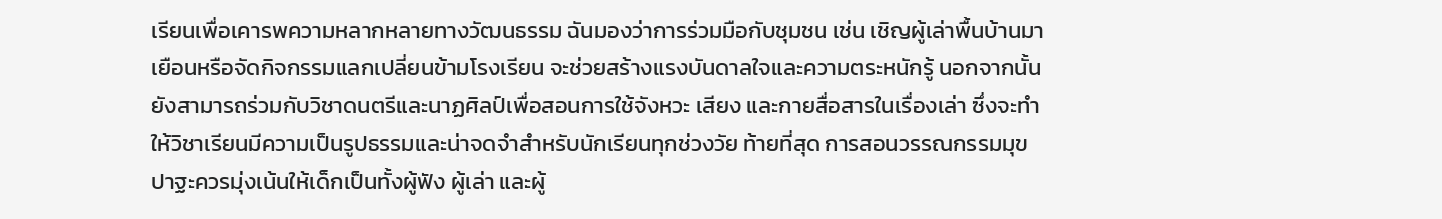เรียนเพื่อเคารพความหลากหลายทางวัฒนธรรม ฉันมองว่าการร่วมมือกับชุมชน เช่น เชิญผู้เล่าพื้นบ้านมาเยือนหรือจัดกิจกรรมแลกเปลี่ยนข้ามโรงเรียน จะช่วยสร้างแรงบันดาลใจและความตระหนักรู้ นอกจากนั้นยังสามารถร่วมกับวิชาดนตรีและนาฏศิลป์เพื่อสอนการใช้จังหวะ เสียง และกายสื่อสารในเรื่องเล่า ซึ่งจะทำให้วิชาเรียนมีความเป็นรูปธรรมและน่าจดจำสำหรับนักเรียนทุกช่วงวัย ท้ายที่สุด การสอนวรรณกรรมมุขปาฐะควรมุ่งเน้นให้เด็กเป็นทั้งผู้ฟัง ผู้เล่า และผู้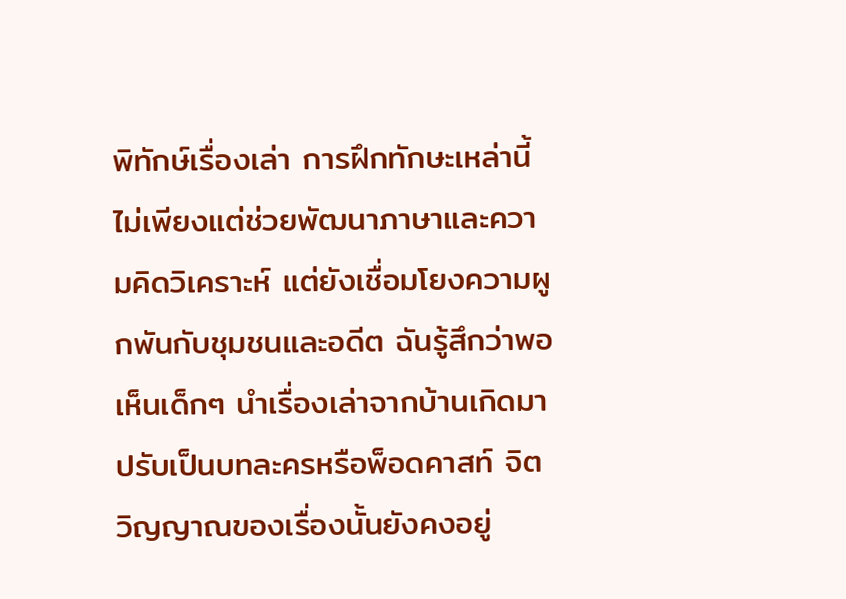พิทักษ์เรื่องเล่า การฝึกทักษะเหล่านี้ไม่เพียงแต่ช่วยพัฒนาภาษาและความคิดวิเคราะห์ แต่ยังเชื่อมโยงความผูกพันกับชุมชนและอดีต ฉันรู้สึกว่าพอเห็นเด็กๆ นำเรื่องเล่าจากบ้านเกิดมาปรับเป็นบทละครหรือพ็อดคาสท์ จิตวิญญาณของเรื่องนั้นยังคงอยู่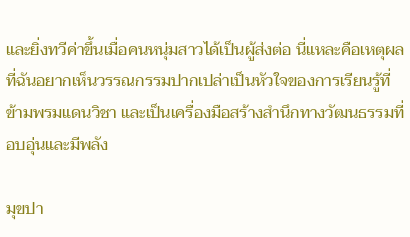และยิ่งทวีค่าขึ้นเมื่อคนหนุ่มสาวได้เป็นผู้ส่งต่อ นี่แหละคือเหตุผลที่ฉันอยากเห็นวรรณกรรมปากเปล่าเป็นหัวใจของการเรียนรู้ที่ข้ามพรมแดนวิชา และเป็นเครื่องมือสร้างสำนึกทางวัฒนธรรมที่อบอุ่นและมีพลัง

มุขปา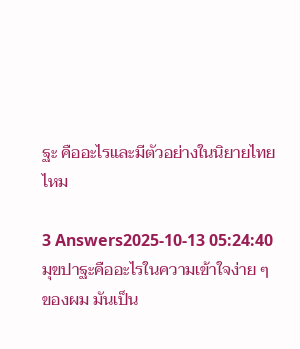ฐะ คืออะไรและมีตัวอย่างในนิยายไทยไหม

3 Answers2025-10-13 05:24:40
มุขปาฐะคืออะไรในความเข้าใจง่าย ๆ ของผม มันเป็น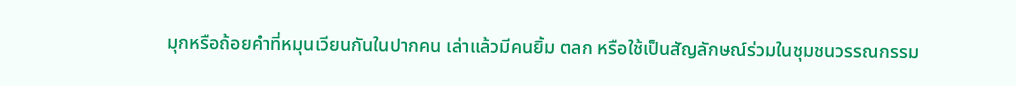มุกหรือถ้อยคำที่หมุนเวียนกันในปากคน เล่าแล้วมีคนยิ้ม ตลก หรือใช้เป็นสัญลักษณ์ร่วมในชุมชนวรรณกรรม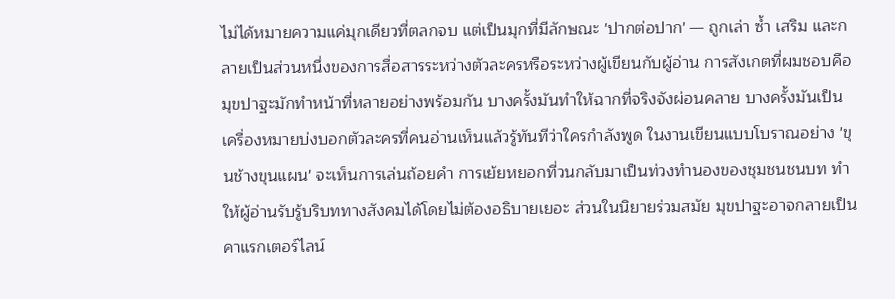ไม่ได้หมายความแค่มุกเดียวที่ตลกจบ แต่เป็นมุกที่มีลักษณะ 'ปากต่อปาก' — ถูกเล่า ซ้ำ เสริม และกลายเป็นส่วนหนึ่งของการสื่อสารระหว่างตัวละครหรือระหว่างผู้เขียนกับผู้อ่าน การสังเกตที่ผมชอบคือมุขปาฐะมักทำหน้าที่หลายอย่างพร้อมกัน บางครั้งมันทำให้ฉากที่จริงจังผ่อนคลาย บางครั้งมันเป็นเครื่องหมายบ่งบอกตัวละครที่คนอ่านเห็นแล้วรู้ทันทีว่าใครกำลังพูด ในงานเขียนแบบโบราณอย่าง 'ขุนช้างขุนแผน' จะเห็นการเล่นถ้อยคำ การเย้ยหยอกที่วนกลับมาเป็นท่วงทำนองของชุมชนชนบท ทำให้ผู้อ่านรับรู้บริบททางสังคมได้โดยไม่ต้องอธิบายเยอะ ส่วนในนิยายร่วมสมัย มุขปาฐะอาจกลายเป็นคาแรกเตอร์ไลน์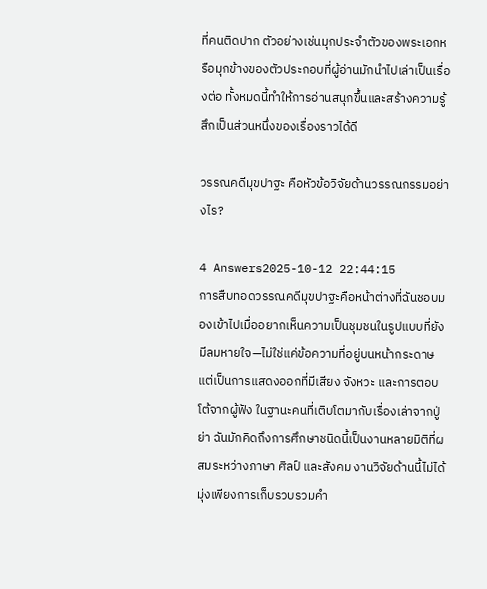ที่คนติดปาก ตัวอย่างเช่นมุกประจำตัวของพระเอกหรือมุกข้างของตัวประกอบที่ผู้อ่านมักนำไปเล่าเป็นเรื่องต่อ ทั้งหมดนี้ทำให้การอ่านสนุกขึ้นและสร้างความรู้สึกเป็นส่วนหนึ่งของเรื่องราวได้ดี

วรรณคดีมุขปาฐะ คือหัวข้อวิจัยด้านวรรณกรรมอย่างไร?

4 Answers2025-10-12 22:44:15
การสืบทอดวรรณคดีมุขปาฐะคือหน้าต่างที่ฉันชอบมองเข้าไปเมื่ออยากเห็นความเป็นชุมชนในรูปแบบที่ยังมีลมหายใจ—ไม่ใช่แค่ข้อความที่อยู่บนหน้ากระดาษ แต่เป็นการแสดงออกที่มีเสียง จังหวะ และการตอบโต้จากผู้ฟัง ในฐานะคนที่เติบโตมากับเรื่องเล่าจากปู่ย่า ฉันมักคิดถึงการศึกษาชนิดนี้เป็นงานหลายมิติที่ผสมระหว่างภาษา ศิลป์ และสังคม งานวิจัยด้านนี้ไม่ได้มุ่งเพียงการเก็บรวบรวมคำ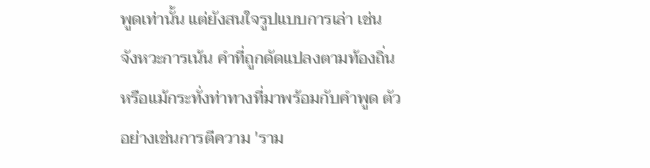พูดเท่านั้น แต่ยังสนใจรูปแบบการเล่า เช่น จังหวะการเน้น คำที่ถูกดัดแปลงตามท้องถิ่น หรือแม้กระทั่งท่าทางที่มาพร้อมกับคำพูด ตัวอย่างเช่นการตีความ 'ราม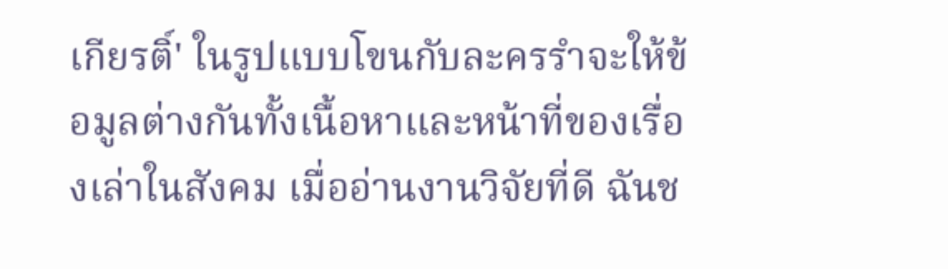เกียรติ์' ในรูปแบบโขนกับละครรำจะให้ข้อมูลต่างกันทั้งเนื้อหาและหน้าที่ของเรื่องเล่าในสังคม เมื่ออ่านงานวิจัยที่ดี ฉันช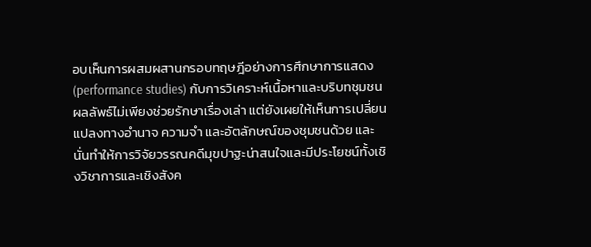อบเห็นการผสมผสานกรอบทฤษฎีอย่างการศึกษาการแสดง (performance studies) กับการวิเคราะห์เนื้อหาและบริบทชุมชน ผลลัพธ์ไม่เพียงช่วยรักษาเรื่องเล่า แต่ยังเผยให้เห็นการเปลี่ยนแปลงทางอำนาจ ความจำ และอัตลักษณ์ของชุมชนด้วย และนั่นทำให้การวิจัยวรรณคดีมุขปาฐะน่าสนใจและมีประโยชน์ทั้งเชิงวิชาการและเชิงสังค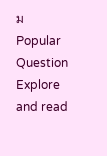ม
Popular Question
Explore and read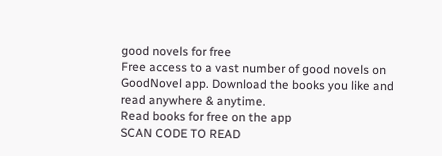good novels for free
Free access to a vast number of good novels on GoodNovel app. Download the books you like and read anywhere & anytime.
Read books for free on the app
SCAN CODE TO READ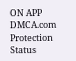ON APP
DMCA.com Protection Status